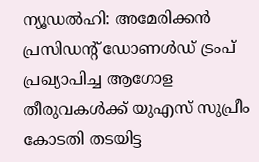ന്യൂഡൽഹി: അമേരിക്കൻ പ്രസിഡന്റ് ഡോണൾഡ് ട്രംപ് പ്രഖ്യാപിച്ച ആഗോള തീരുവകൾക്ക് യുഎസ് സുപ്രീം കോടതി തടയിട്ട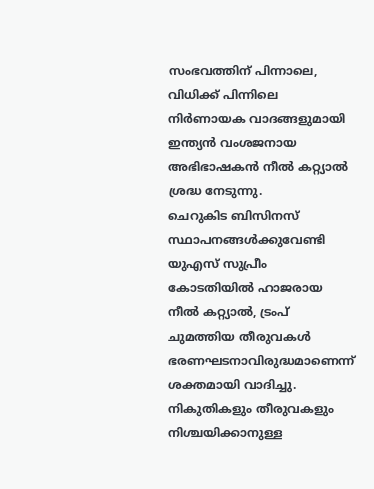സംഭവത്തിന് പിന്നാലെ, വിധിക്ക് പിന്നിലെ നിർണായക വാദങ്ങളുമായി ഇന്ത്യൻ വംശജനായ അഭിഭാഷകൻ നീൽ കറ്റ്യാൽ ശ്രദ്ധ നേടുന്നു.
ചെറുകിട ബിസിനസ് സ്ഥാപനങ്ങൾക്കുവേണ്ടി യുഎസ് സുപ്രീം കോടതിയിൽ ഹാജരായ നീൽ കറ്റ്യാൽ, ട്രംപ് ചുമത്തിയ തീരുവകൾ ഭരണഘടനാവിരുദ്ധമാണെന്ന് ശക്തമായി വാദിച്ചു. നികുതികളും തീരുവകളും നിശ്ചയിക്കാനുള്ള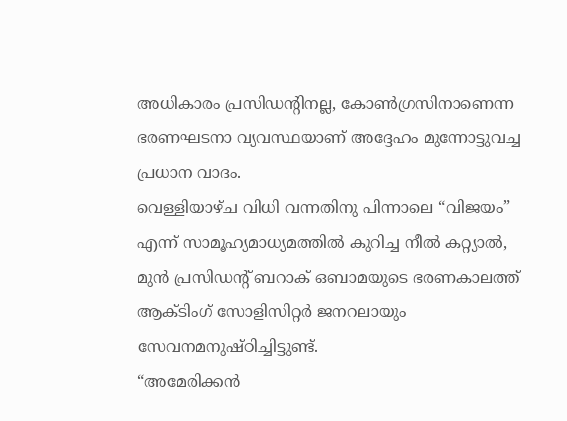അധികാരം പ്രസിഡന്റിനല്ല, കോൺഗ്രസിനാണെന്ന ഭരണഘടനാ വ്യവസ്ഥയാണ് അദ്ദേഹം മുന്നോട്ടുവച്ച പ്രധാന വാദം.
വെള്ളിയാഴ്ച വിധി വന്നതിനു പിന്നാലെ “വിജയം” എന്ന് സാമൂഹ്യമാധ്യമത്തിൽ കുറിച്ച നീൽ കറ്റ്യാൽ, മുൻ പ്രസിഡന്റ് ബറാക് ഒബാമയുടെ ഭരണകാലത്ത് ആക്ടിംഗ് സോളിസിറ്റർ ജനറലായും സേവനമനുഷ്ഠിച്ചിട്ടുണ്ട്.
“അമേരിക്കൻ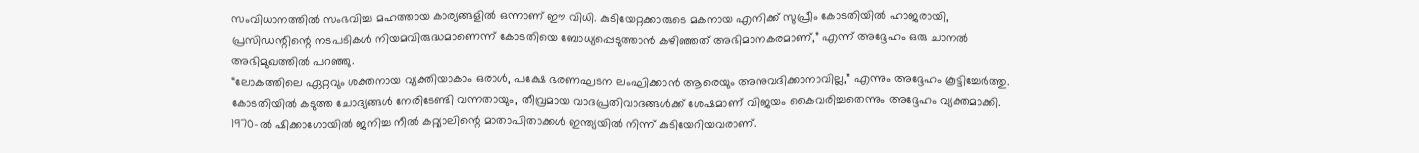സംവിധാനത്തിൽ സംഭവിച്ച മഹത്തായ കാര്യങ്ങളിൽ ഒന്നാണ് ഈ വിധി. കുടിയേറ്റക്കാരുടെ മകനായ എനിക്ക് സുപ്രീം കോടതിയിൽ ഹാജരായി, പ്രസിഡന്റിന്റെ നടപടികൾ നിയമവിരുദ്ധമാണെന്ന് കോടതിയെ ബോധ്യപ്പെടുത്താൻ കഴിഞ്ഞത് അഭിമാനകരമാണ്,” എന്ന് അദ്ദേഹം ഒരു ചാനൽ അഭിമുഖത്തിൽ പറഞ്ഞു.
“ലോകത്തിലെ ഏറ്റവും ശക്തനായ വ്യക്തിയാകാം ഒരാൾ, പക്ഷേ ഭരണഘടന ലംഘിക്കാൻ ആരെയും അനുവദിക്കാനാവില്ല,” എന്നും അദ്ദേഹം കൂട്ടിച്ചേർത്തു. കോടതിയിൽ കടുത്ത ചോദ്യങ്ങൾ നേരിടേണ്ടി വന്നതായും, തീവ്രമായ വാദപ്രതിവാദങ്ങൾക്ക് ശേഷമാണ് വിജയം കൈവരിച്ചതെന്നും അദ്ദേഹം വ്യക്തമാക്കി.
1970-ൽ ഷിക്കാഗോയിൽ ജനിച്ച നീൽ കറ്റ്യാലിന്റെ മാതാപിതാക്കൾ ഇന്ത്യയിൽ നിന്ന് കുടിയേറിയവരാണ്.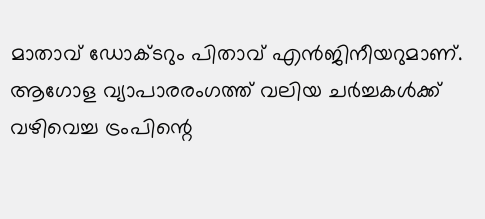മാതാവ് ഡോക്ടറും പിതാവ് എൻജിനീയറുമാണ്.
ആഗോള വ്യാപാരരംഗത്ത് വലിയ ചർച്ചകൾക്ക് വഴിവെച്ച ട്രംപിന്റെ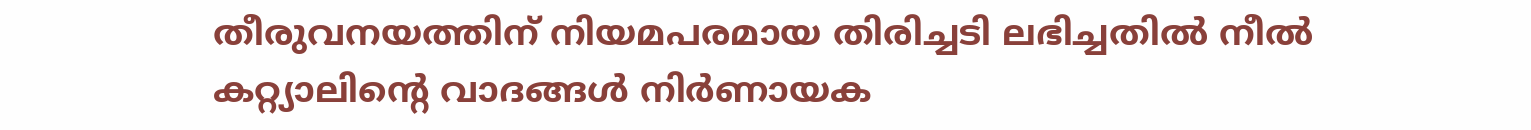തീരുവനയത്തിന് നിയമപരമായ തിരിച്ചടി ലഭിച്ചതിൽ നീൽ കറ്റ്യാലിന്റെ വാദങ്ങൾ നിർണായക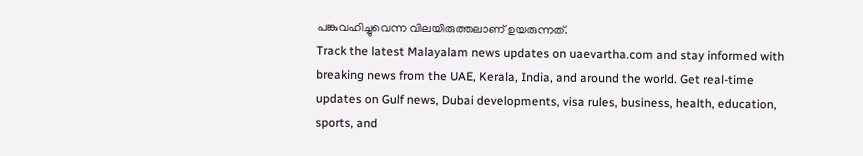പങ്കുവഹിച്ചുവെന്ന വിലയിരുത്തലാണ് ഉയരുന്നത്.
Track the latest Malayalam news updates on uaevartha.com and stay informed with breaking news from the UAE, Kerala, India, and around the world. Get real-time updates on Gulf news, Dubai developments, visa rules, business, health, education, sports, and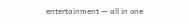entertainment — all in one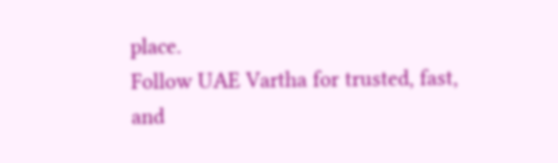place.
Follow UAE Vartha for trusted, fast, and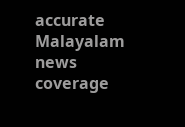accurate Malayalam news coverage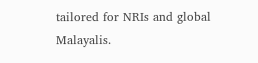tailored for NRIs and global Malayalis.